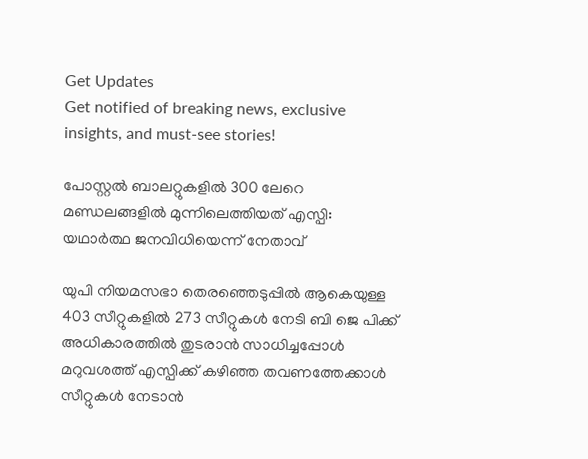Get Updates
Get notified of breaking news, exclusive insights, and must-see stories!

പോസ്റ്റല്‍ ബാലറ്റുകളില്‍ 300 ലേറെ മണ്ഡലങ്ങളില്‍ മുന്നിലെത്തിയത് എസ്പി: യഥാർത്ഥ ജനവിധിയെന്ന് നേതാവ്

യുപി നിയമസഭാ തെരഞ്ഞെടുപ്പിൽ ആകെയുള്ള 403 സീറ്റുകളിൽ 273 സീറ്റുകള്‍ നേടി ബി ജെ പിക്ക് അധികാരത്തില്‍ തുടരാന്‍ സാധിച്ചപ്പോള്‍ മറുവശത്ത് എസ്പിക്ക് കഴിഞ്ഞ തവണത്തേക്കാള്‍ സീറ്റുകള്‍ നേടാന്‍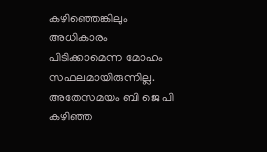കഴിഞ്ഞെങ്കിലും അധികാരം പിടിക്കാമെന്ന മോഹം സഫലമായിരുന്നില്ല. അതേസമയം ബി ജെ പി കഴിഞ്ഞ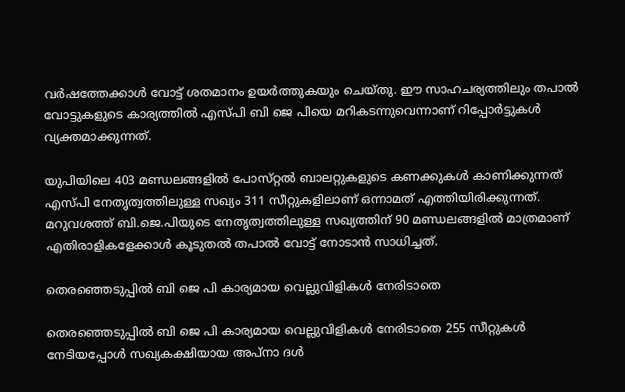വർഷത്തേക്കാള്‍ വോട്ട് ശതമാനം ഉയർത്തുകയും ചെയ്തു. ഈ സാഹചര്യത്തിലും തപാല്‍ വോട്ടുകളുടെ കാര്യത്തില്‍ എസ്പി ബി ജെ പിയെ മറികടന്നുവെന്നാണ് റിപ്പോർട്ടുകള്‍ വ്യക്തമാക്കുന്നത്.

യുപിയിലെ 403 മണ്ഡലങ്ങളിൽ പോസ്‌റ്റൽ ബാലറ്റുകളുടെ കണക്കുകള്‍ കാണിക്കുന്നത് എസ്പി നേതൃത്വത്തിലുള്ള സഖ്യം 311 സീറ്റുകളിലാണ് ഒന്നാമത് എത്തിയിരിക്കുന്നത്. മറുവശത്ത് ബി.ജെ.പിയുടെ നേതൃത്വത്തിലുള്ള സഖ്യത്തിന് 90 മണ്ഡലങ്ങളിൽ മാത്രമാണ് എതിരാളികളേക്കാൾ കൂടുതൽ തപാൽ വോട്ട് നോടാന്‍ സാധിച്ചത്.

തെരഞ്ഞെടുപ്പിൽ ബി ജെ പി കാര്യമായ വെല്ലുവിളികള്‍ നേരിടാതെ

തെരഞ്ഞെടുപ്പിൽ ബി ജെ പി കാര്യമായ വെല്ലുവിളികള്‍ നേരിടാതെ 255 സീറ്റുകൾ നേടിയപ്പോള്‍ സഖ്യകക്ഷിയായ അപ്നാ ദൾ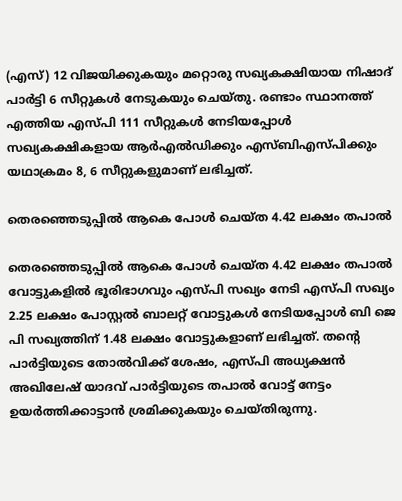(എസ്) 12 വിജയിക്കുകയും മറ്റൊരു സഖ്യകക്ഷിയായ നിഷാദ് പാർട്ടി 6 സീറ്റുകൾ നേടുകയും ചെയ്തു. രണ്ടാം സ്ഥാനത്ത് എത്തിയ എസ്പി 111 സീറ്റുകൾ നേടിയപ്പോൾ സഖ്യകക്ഷികളായ ആർഎൽഡിക്കും എസ്ബിഎസ്പിക്കും യഥാക്രമം 8, 6 സീറ്റുകളുമാണ് ലഭിച്ചത്.

തെരഞ്ഞെടുപ്പിൽ ആകെ പോൾ ചെയ്ത 4.42 ലക്ഷം തപാൽ

തെരഞ്ഞെടുപ്പിൽ ആകെ പോൾ ചെയ്ത 4.42 ലക്ഷം തപാൽ വോട്ടുകളിൽ ഭൂരിഭാഗവും എസ്പി സഖ്യം നേടി എസ്പി സഖ്യം 2.25 ലക്ഷം പോസ്റ്റൽ ബാലറ്റ് വോട്ടുകൾ നേടിയപ്പോൾ ബി ജെ പി സഖ്യത്തിന് 1.48 ലക്ഷം വോട്ടുകളാണ് ലഭിച്ചത്. തന്റെ പാർട്ടിയുടെ തോൽവിക്ക് ശേഷം, എസ്പി അധ്യക്ഷൻ അഖിലേഷ് യാദവ് പാർട്ടിയുടെ തപാൽ വോട്ട് നേട്ടം ഉയർത്തിക്കാട്ടാൻ ശ്രമിക്കുകയും ചെയ്തിരുന്നു.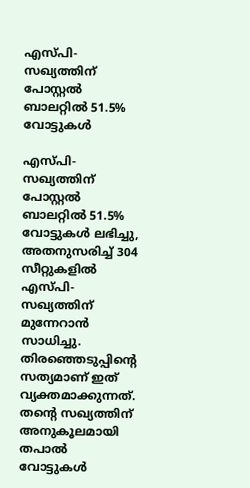എസ്പി-സഖ്യത്തിന് പോസ്റ്റൽ ബാലറ്റിൽ 51.5% വോട്ടുകൾ

എസ്പി-സഖ്യത്തിന് പോസ്റ്റൽ ബാലറ്റിൽ 51.5% വോട്ടുകൾ ലഭിച്ചു, അതനുസരിച്ച് 304 സീറ്റുകളിൽ എസ്പി-സഖ്യത്തിന് മുന്നേറാന്‍ സാധിച്ചു. തിരഞ്ഞെടുപ്പിന്റെ സത്യമാണ് ഇത് വ്യക്തമാക്കുന്നത്. തന്റെ സഖ്യത്തിന് അനുകൂലമായി തപാൽ വോട്ടുകള്‍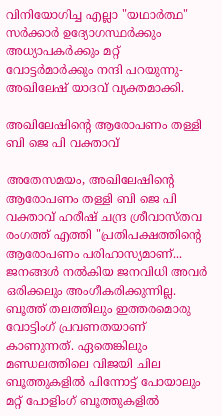വിനിയോഗിച്ച എല്ലാ "യഥാർത്ഥ" സർക്കാർ ഉദ്യോഗസ്ഥർക്കും അധ്യാപകർക്കും മറ്റ് വോട്ടർമാർക്കും നന്ദി പറയുന്നു- അഖിലേഷ് യാദവ് വ്യക്തമാക്കി.

അഖിലേഷിന്റെ ആരോപണം തള്ളി ബി ജെ പി വക്താവ്

അതേസമയം, അഖിലേഷിന്റെ ആരോപണം തള്ളി ബി ജെ പി വക്താവ് ഹരീഷ് ചന്ദ്ര ശ്രീവാസ്തവ രംഗത്ത് എത്തി "പ്രതിപക്ഷത്തിന്റെ ആരോപണം പരിഹാസ്യമാണ്... ജനങ്ങൾ നൽകിയ ജനവിധി അവർ ഒരിക്കലും അംഗീകരിക്കുന്നില്ല. ബൂത്ത് തലത്തിലും ഇത്തരമൊരു വോട്ടിംഗ് പ്രവണതയാണ് കാണുന്നത്. ഏതെങ്കിലും മണ്ഡലത്തിലെ വിജയി ചില ബൂത്തുകളിൽ പിന്നോട്ട് പോയാലും മറ്റ് പോളിംഗ് ബൂത്തുകളിൽ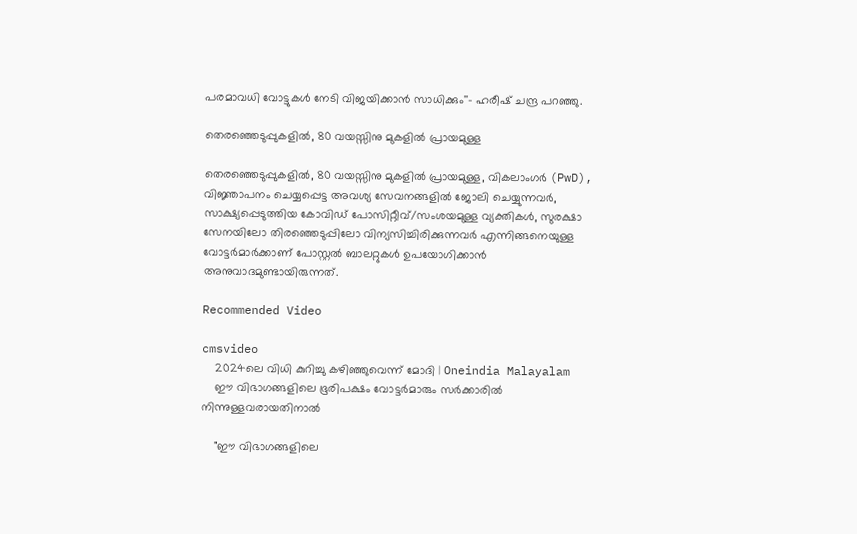പരമാവധി വോട്ടുകൾ നേടി വിജയിക്കാന്‍ സാധിക്കും''- ഹരീഷ് ചന്ദ്ര പറഞ്ഞു.

തെരഞ്ഞെടുപ്പുകളിൽ, 80 വയസ്സിനു മുകളിൽ പ്രായമുള്ള

തെരഞ്ഞെടുപ്പുകളിൽ, 80 വയസ്സിനു മുകളിൽ പ്രായമുള്ള, വികലാംഗർ (PwD), വിജ്ഞാപനം ചെയ്യപ്പെട്ട അവശ്യ സേവനങ്ങളിൽ ജോലി ചെയ്യുന്നവർ, സാക്ഷ്യപ്പെടുത്തിയ കോവിഡ് പോസിറ്റീവ്/സംശയമുള്ള വ്യക്തികൾ, സുരക്ഷാ സേനയിലോ തിരഞ്ഞെടുപ്പിലോ വിന്യസിച്ചിരിക്കുന്നവർ എന്നിങ്ങനെയുള്ള വോട്ടർമാർക്കാണ് പോസ്റ്റൽ ബാലറ്റുകൾ ഉപയോഗിക്കാൻ അനുവാദമുണ്ടായിരുന്നത്.

Recommended Video

cmsvideo
    2024ലെ വിധി കുറിച്ചു കഴിഞ്ഞുവെന്ന് മോദി | Oneindia Malayalam
    ഈ വിഭാഗങ്ങളിലെ ഭൂരിപക്ഷം വോട്ടർമാരും സർക്കാരിൽ നിന്നുള്ളവരായതിനാൽ

    "ഈ വിഭാഗങ്ങളിലെ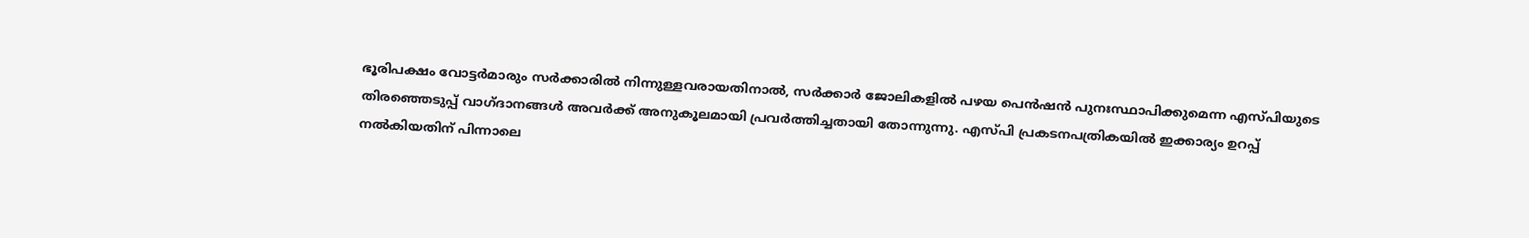ഭൂരിപക്ഷം വോട്ടർമാരും സർക്കാരിൽ നിന്നുള്ളവരായതിനാൽ, സർക്കാർ ജോലികളിൽ പഴയ പെൻഷൻ പുനഃസ്ഥാപിക്കുമെന്ന എസ്പിയുടെ തിരഞ്ഞെടുപ്പ് വാഗ്ദാനങ്ങൾ അവർക്ക് അനുകൂലമായി പ്രവർത്തിച്ചതായി തോന്നുന്നു. എസ്പി പ്രകടനപത്രികയിൽ ഇക്കാര്യം ഉറപ്പ് നൽകിയതിന് പിന്നാലെ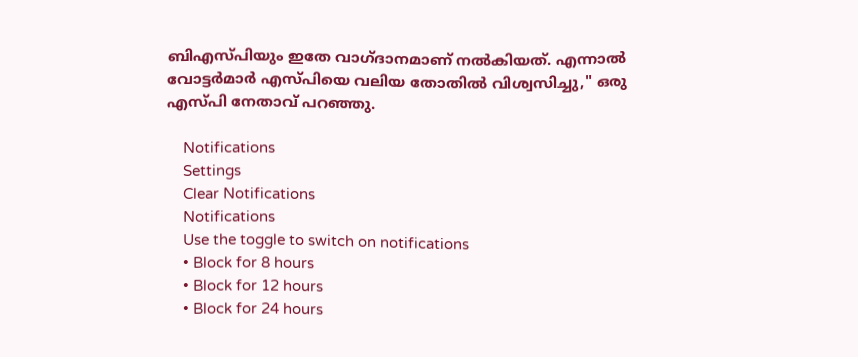ബിഎസ്പിയും ഇതേ വാഗ്ദാനമാണ് നൽകിയത്. എന്നാൽ വോട്ടർമാർ എസ്പിയെ വലിയ തോതിൽ വിശ്വസിച്ചു," ഒരു എസ്പി നേതാവ് പറഞ്ഞു.

    Notifications
    Settings
    Clear Notifications
    Notifications
    Use the toggle to switch on notifications
    • Block for 8 hours
    • Block for 12 hours
    • Block for 24 hours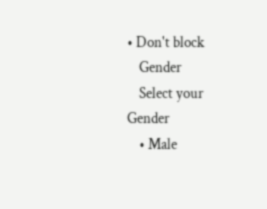• Don't block
    Gender
    Select your Gender
    • Male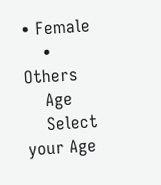• Female
    • Others
    Age
    Select your Age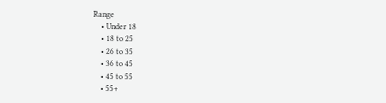Range
    • Under 18
    • 18 to 25
    • 26 to 35
    • 36 to 45
    • 45 to 55
    • 55+